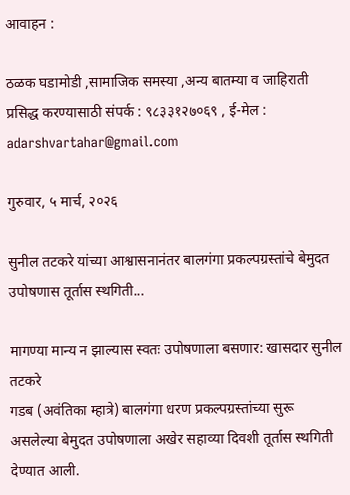आवाहन :

ठळक घडामोडी ,सामाजिक समस्या ,अन्य बातम्या व जाहिराती प्रसिद्ध करण्यासाठी संपर्क : ९८३३१२७०६९ , ई-मेल : adarshvartahar@gmail.com

गुरुवार, ५ मार्च, २०२६

सुनील तटकरे यांच्या आश्वासनानंतर बालगंगा प्रकल्पग्रस्तांचे बेमुदत उपोषणास तूर्तास स्थगिती...

मागण्या मान्य न झाल्यास स्वतः उपोषणाला बसणार: खासदार सुनील तटकरे
गडब (अवंतिका म्हात्रे) बालगंगा धरण प्रकल्पग्रस्तांच्या सुरू असलेल्या बेमुदत उपोषणाला अखेर सहाव्या दिवशी तूर्तास स्थगिती देण्यात आली.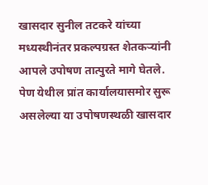खासदार सुनील तटकरे यांच्या मध्यस्थीनंतर प्रकल्पग्रस्त शेतकऱ्यांनी आपले उपोषण तात्पुरते मागे घेतले.
पेण येथील प्रांत कार्यालयासमोर सुरू असलेल्या या उपोषणस्थळी खासदार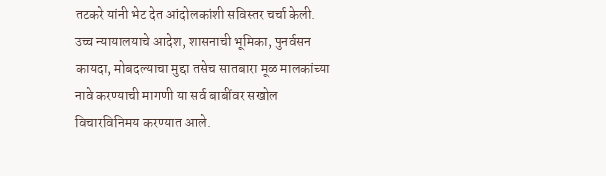तटकरे यांनी भेट देत आंदोलकांशी सविस्तर चर्चा केली. उच्च न्यायालयाचे आदेश, शासनाची भूमिका, पुनर्वसन कायदा, मोबदल्याचा मुद्दा तसेच सातबारा मूळ मालकांच्या नावे करण्याची मागणी या सर्व बाबींवर सखोल विचारविनिमय करण्यात आले.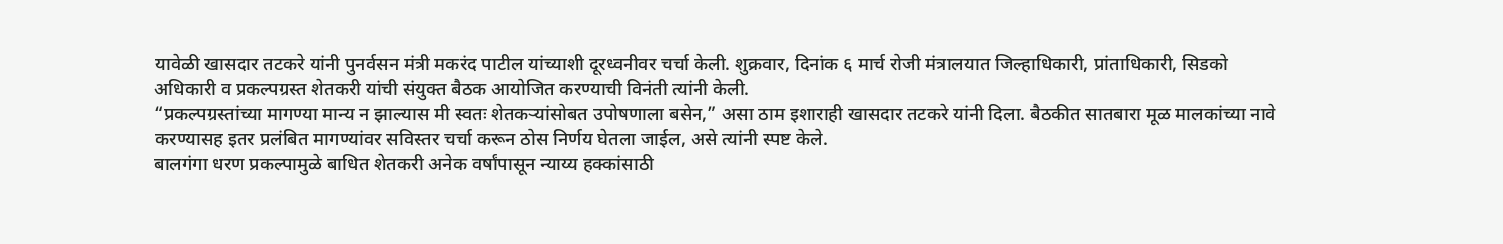यावेळी खासदार तटकरे यांनी पुनर्वसन मंत्री मकरंद पाटील यांच्याशी दूरध्वनीवर चर्चा केली. शुक्रवार, दिनांक ६ मार्च रोजी मंत्रालयात जिल्हाधिकारी, प्रांताधिकारी, सिडको अधिकारी व प्रकल्पग्रस्त शेतकरी यांची संयुक्त बैठक आयोजित करण्याची विनंती त्यांनी केली.
“प्रकल्पग्रस्तांच्या मागण्या मान्य न झाल्यास मी स्वतः शेतकऱ्यांसोबत उपोषणाला बसेन,” असा ठाम इशाराही खासदार तटकरे यांनी दिला. बैठकीत सातबारा मूळ मालकांच्या नावे करण्यासह इतर प्रलंबित मागण्यांवर सविस्तर चर्चा करून ठोस निर्णय घेतला जाईल, असे त्यांनी स्पष्ट केले.
बालगंगा धरण प्रकल्पामुळे बाधित शेतकरी अनेक वर्षांपासून न्याय्य हक्कांसाठी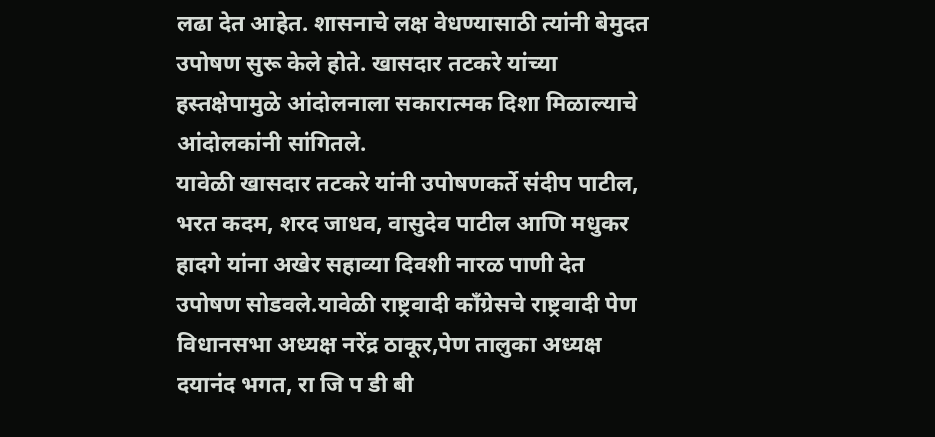लढा देत आहेत. शासनाचे लक्ष वेधण्यासाठी त्यांनी बेमुदत उपोषण सुरू केले होते. खासदार तटकरे यांच्या हस्तक्षेपामुळे आंदोलनाला सकारात्मक दिशा मिळाल्याचे आंदोलकांनी सांगितले.
यावेळी खासदार तटकरे यांनी उपोषणकर्ते संदीप पाटील, भरत कदम, शरद जाधव, वासुदेव पाटील आणि मधुकर हादगे यांना अखेर सहाव्या दिवशी नारळ पाणी देत उपोषण सोडवले.यावेळी राष्ट्रवादी काँग्रेसचे राष्ट्रवादी पेण विधानसभा अध्यक्ष नरेंद्र ठाकूर,पेण तालुका अध्यक्ष दयानंद भगत, रा जि प डी बी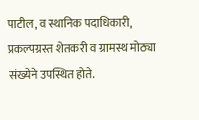पाटील, व स्थानिक पदाधिकारी, प्रकल्पग्रस्त शेतकरी व ग्रामस्थ मोठ्या संख्येने उपस्थित होते.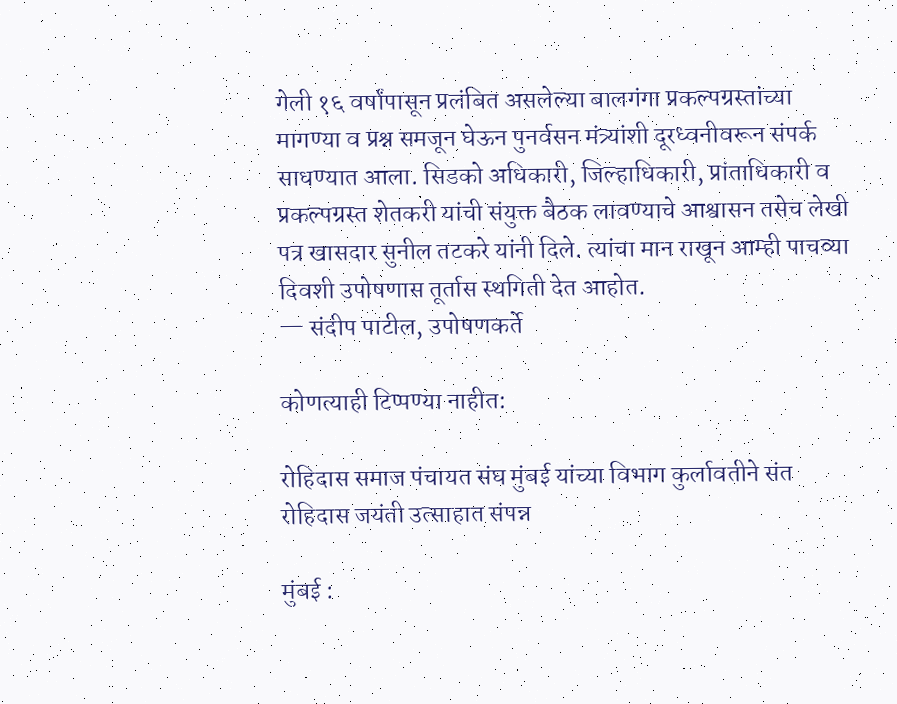गेली १६ वर्षांपासून प्रलंबित असलेल्या बालगंगा प्रकल्पग्रस्तांच्या मागण्या व प्रश्न समजून घेऊन पुनर्वसन मंत्र्यांशी दूरध्वनीवरून संपर्क साधण्यात आला. सिडको अधिकारी, जिल्हाधिकारी, प्रांताधिकारी व प्रकल्पग्रस्त शेतकरी यांची संयुक्त बैठक लावण्याचे आश्वासन तसेच लेखी पत्र खासदार सुनील तटकरे यांनी दिले. त्यांचा मान राखून आम्ही पाचव्या दिवशी उपोषणास तूर्तास स्थगिती देत आहोत.
— संदीप पाटील, उपोषणकर्ते

कोणत्याही टिप्पण्‍या नाहीत:

रोहिदास समाज पंचायत संघ मुंबई यांच्या विभाग कुर्लावतीने संत रोहिदास जयंती उत्साहात संपन्न

मुंबई :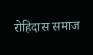रोहिदास समाज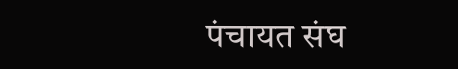पंचायत संघ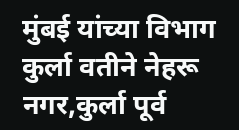मुंबई यांच्या विभाग कुर्ला वतीने नेहरू नगर,कुर्ला पूर्व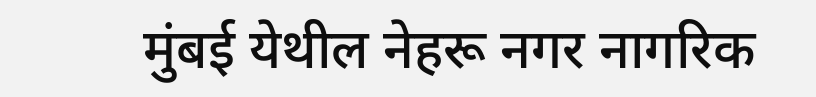मुंबई येथील नेहरू नगर नागरिक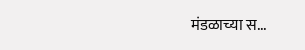मंडळाच्या स...